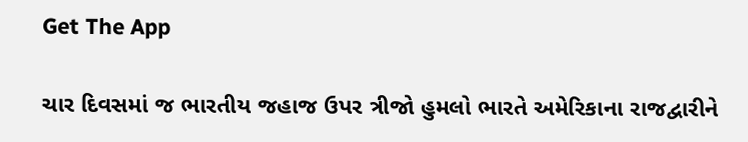Get The App

ચાર દિવસમાં જ ભારતીય જહાજ ઉપર ત્રીજો હુમલો ભારતે અમેરિકાના રાજદ્વારીને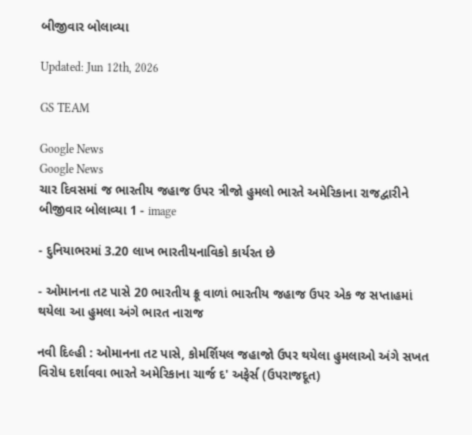બીજીવાર બોલાવ્યા

Updated: Jun 12th, 2026

GS TEAM

Google News
Google News
ચાર દિવસમાં જ ભારતીય જહાજ ઉપર ત્રીજો હુમલો ભારતે અમેરિકાના રાજદ્વારીને બીજીવાર બોલાવ્યા 1 - image

- દુનિયાભરમાં 3.20 લાખ ભારતીયનાવિકો કાર્યરત છે

- ઓમાનના તટ પાસે 20 ભારતીય ક્રૂ વાળાં ભારતીય જહાજ ઉપર એક જ સપ્તાહમાં થયેલા આ હુમલા અંગે ભારત નારાજ

નવી દિલ્હી : ઓમાનના તટ પાસે, કોમર્શિયલ જહાજો ઉપર થયેલા હુમલાઓ અંગે સખત વિરોધ દર્શાવવા ભારતે અમેરિકાના ચાર્જ દ' અફેર્સ (ઉપરાજદૂત)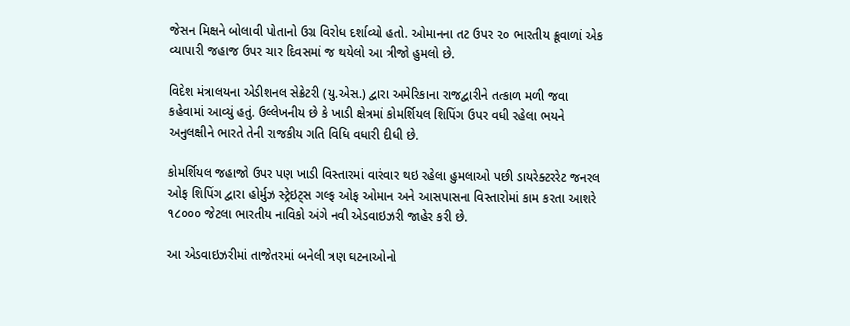જેસન મિક્ષને બોલાવી પોતાનો ઉગ્ર વિરોધ દર્શાવ્યો હતો. ઓમાનના તટ ઉપર ૨૦ ભારતીય ક્રૂવાળાં એક વ્યાપારી જહાજ ઉપર ચાર દિવસમાં જ થયેલો આ ત્રીજો હુમલો છે.

વિદેશ મંત્રાલયના એડીશનલ સેક્રેટરી (યુ.એસ.) દ્વારા અમેરિકાના રાજદ્વારીને તત્કાળ મળી જવા કહેવામાં આવ્યું હતું. ઉલ્લેખનીય છે કે ખાડી ક્ષેત્રમાં કોમર્શિયલ શિપિંગ ઉપર વધી રહેલા ભયને અનુલક્ષીને ભારતે તેની રાજકીય ગતિ વિધિ વધારી દીધી છે.

કોમર્શિયલ જહાજો ઉપર પણ ખાડી વિસ્તારમાં વારંવાર થઇ રહેલા હુમલાઓ પછી ડાયરેક્ટરરેટ જનરલ ઓફ શિપિંગ દ્વારા હોર્મુઝ સ્ટ્રેઇટ્સ ગલ્ફ ઓફ ઓમાન અને આસપાસના વિસ્તારોમાં કામ કરતા આશરે ૧૮૦૦૦ જેટલા ભારતીય નાવિકો અંગે નવી એડવાઇઝરી જાહેર કરી છે.

આ એડવાઇઝરીમાં તાજેતરમાં બનેલી ત્રણ ઘટનાઓનો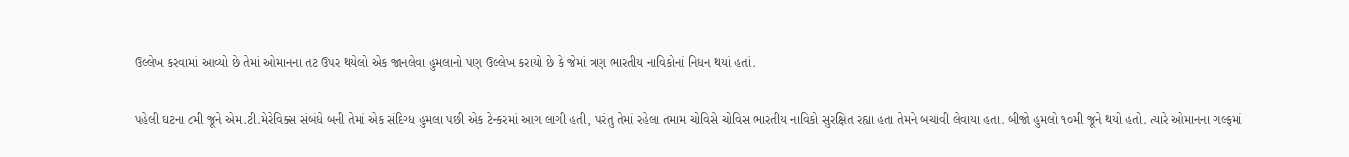ઉલ્લેખ કરવામાં આવ્યો છે તેમાં ઓમાનના તટ ઉપર થયેલો એક જાનલેવા હુમલાનો પણ ઉલ્લેખ કરાયો છે કે જેમાં ત્રણ ભારતીય નાવિકોનાં નિધન થયાં હતાં.

પહેલી ઘટના ૮મી જૂને એમ.ટી.મેરેવિક્સ સંબંધે બની તેમાં એક સંદિગ્ધ હુમલા પછી એક ટેન્કરમાં આગ લાગી હતી, પરંતુ તેમાં રહેલા તમામ ચોવિસે ચોવિસ ભારતીય નાવિકો સુરક્ષિત રહ્યા હતા તેમને બચાવી લેવાયા હતા. બીજો હુમલો ૧૦મી જૂને થયો હતો. ત્યારે ઓમાનના ગલ્ફમાં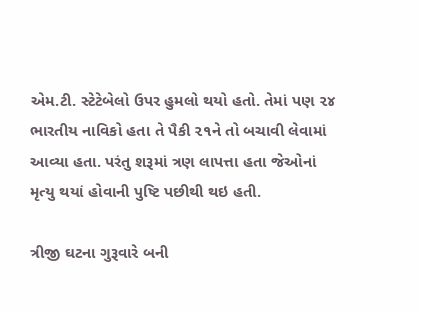એમ.ટી. સ્ટેટેબેલો ઉપર હુમલો થયો હતો. તેમાં પણ ૨૪ ભારતીય નાવિકો હતા તે પૈકી ૨૧ને તો બચાવી લેવામાં આવ્યા હતા. પરંતુ શરૂમાં ત્રણ લાપત્તા હતા જેઓનાં મૃત્યુ થયાં હોવાની પુષ્ટિ પછીથી થઇ હતી.

ત્રીજી ઘટના ગુરૂવારે બની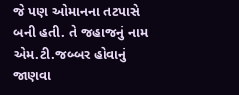જે પણ ઓમાનના તટપાસે બની હતી. તે જહાજનું નામ એમ.ટી.જબ્બર હોવાનું જાણવા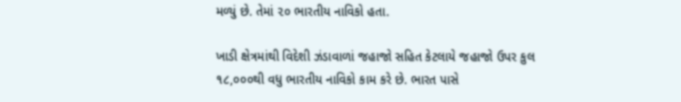મળ્યું છે. તેમાં ૨૦ ભારતીય નાવિકો હતા.

ખાડી ક્ષેત્રમાંથી વિદેશી ઝંડાવાળાં જહાજો સહિત કેટલાયે જહાજો ઉપર કુલ ૧૮,૦૦૦થી વધુ ભારતીય નાવિકો કામ કરે છે. ભારત પાસે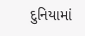દુનિયામાં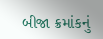બીજા ક્રમાંકનું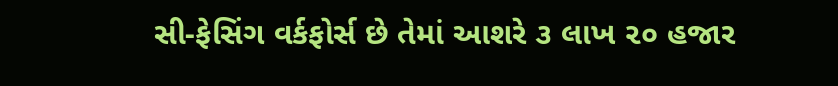સી-ફેસિંગ વર્કફોર્સ છે તેમાં આશરે ૩ લાખ ૨૦ હજાર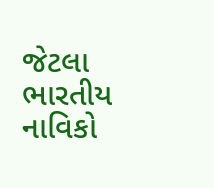જેટલા ભારતીય નાવિકો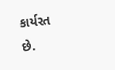કાર્યરત છે.